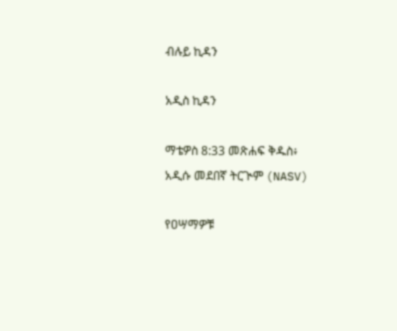ብሉይ ኪዳን

አዲስ ኪዳን

ማቴዎስ 8:33 መጽሐፍ ቅዱስ፥ አዲሱ መደበኛ ትርጒም (NASV)

የዐሣማዎቹ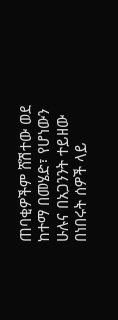ጠባቂዎችም ሸሽተው ወደ ከተማ በመሄድ፣ የሆነውን ሁሉና በአጋንንት ተይዘው በነበሩት ሰዎች ላይ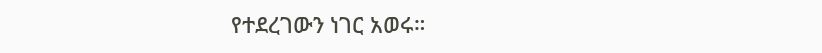የተደረገውን ነገር አወሩ።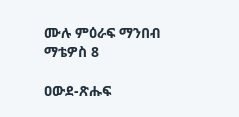ሙሉ ምዕራፍ ማንበብ ማቴዎስ 8

ዐውደ-ጽሑፍ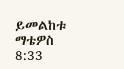ይመልከቱ ማቴዎስ 8:33